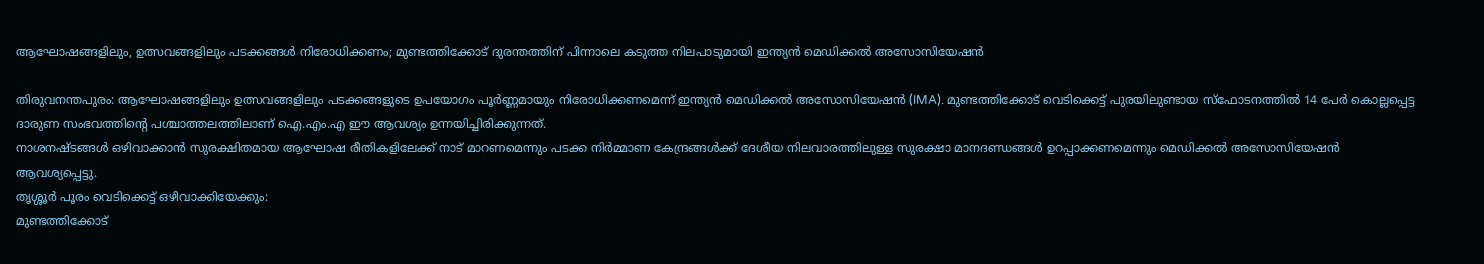ആഘോഷങ്ങളിലും, ഉത്സവങ്ങളിലും പടക്കങ്ങൾ നിരോധിക്കണം; മുണ്ടത്തിക്കോട് ദുരന്തത്തിന് പിന്നാലെ കടുത്ത നിലപാടുമായി ഇന്ത്യൻ മെഡിക്കൽ അസോസിയേഷൻ

തിരുവനന്തപുരം: ആഘോഷങ്ങളിലും ഉത്സവങ്ങളിലും പടക്കങ്ങളുടെ ഉപയോഗം പൂർണ്ണമായും നിരോധിക്കണമെന്ന് ഇന്ത്യൻ മെഡിക്കൽ അസോസിയേഷൻ (IMA). മുണ്ടത്തിക്കോട് വെടിക്കെട്ട് പുരയിലുണ്ടായ സ്ഫോടനത്തിൽ 14 പേർ കൊല്ലപ്പെട്ട ദാരുണ സംഭവത്തിന്റെ പശ്ചാത്തലത്തിലാണ് ഐ.എം.എ ഈ ആവശ്യം ഉന്നയിച്ചിരിക്കുന്നത്.
നാശനഷ്ടങ്ങൾ ഒഴിവാക്കാൻ സുരക്ഷിതമായ ആഘോഷ രീതികളിലേക്ക് നാട് മാറണമെന്നും പടക്ക നിർമ്മാണ കേന്ദ്രങ്ങൾക്ക് ദേശീയ നിലവാരത്തിലുള്ള സുരക്ഷാ മാനദണ്ഡങ്ങൾ ഉറപ്പാക്കണമെന്നും മെഡിക്കൽ അസോസിയേഷൻ ആവശ്യപ്പെട്ടു.
തൃശ്ശൂർ പൂരം വെടിക്കെട്ട് ഒഴിവാക്കിയേക്കും:
മുണ്ടത്തിക്കോട്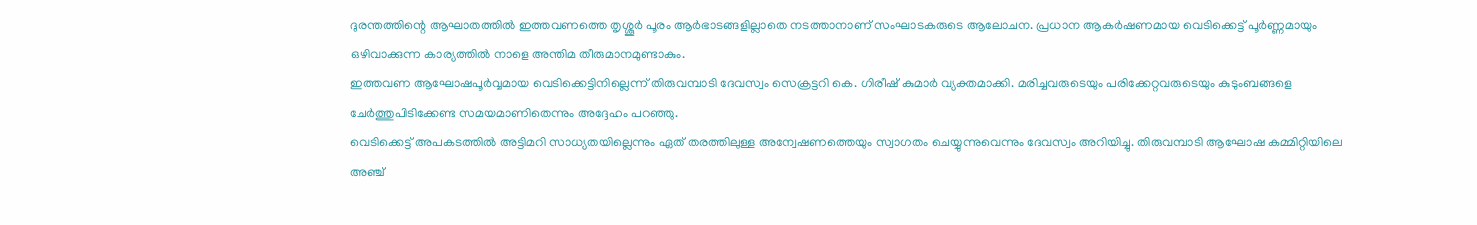ദുരന്തത്തിന്റെ ആഘാതത്തിൽ ഇത്തവണത്തെ തൃശ്ശൂർ പൂരം ആർഭാടങ്ങളില്ലാതെ നടത്താനാണ് സംഘാടകരുടെ ആലോചന. പ്രധാന ആകർഷണമായ വെടിക്കെട്ട് പൂർണ്ണമായും ഒഴിവാക്കുന്ന കാര്യത്തിൽ നാളെ അന്തിമ തീരുമാനമുണ്ടാകും.
ഇത്തവണ ആഘോഷപൂർവ്വമായ വെടിക്കെട്ടിനില്ലെന്ന് തിരുവമ്പാടി ദേവസ്വം സെക്രട്ടറി കെ. ഗിരീഷ് കുമാർ വ്യക്തമാക്കി. മരിച്ചവരുടെയും പരിക്കേറ്റവരുടെയും കുടുംബങ്ങളെ ചേർത്തുപിടിക്കേണ്ട സമയമാണിതെന്നും അദ്ദേഹം പറഞ്ഞു.
വെടിക്കെട്ട് അപകടത്തിൽ അട്ടിമറി സാധ്യതയില്ലെന്നും ഏത് തരത്തിലുള്ള അന്വേഷണത്തെയും സ്വാഗതം ചെയ്യുന്നുവെന്നും ദേവസ്വം അറിയിച്ചു. തിരുവമ്പാടി ആഘോഷ കമ്മിറ്റിയിലെ അഞ്ച്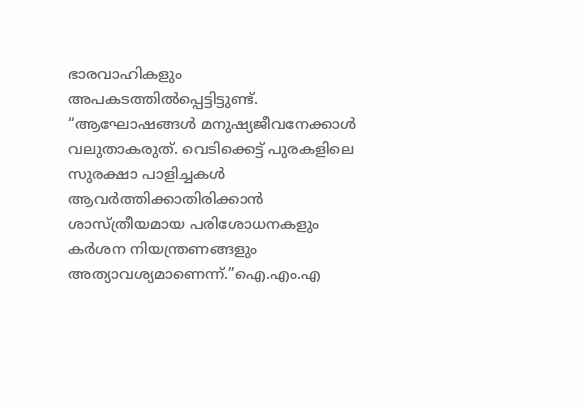ഭാരവാഹികളും അപകടത്തിൽപ്പെട്ടിട്ടുണ്ട്.
“ആഘോഷങ്ങൾ മനുഷ്യജീവനേക്കാൾ വലുതാകരുത്. വെടിക്കെട്ട് പുരകളിലെ സുരക്ഷാ പാളിച്ചകൾ ആവർത്തിക്കാതിരിക്കാൻ ശാസ്ത്രീയമായ പരിശോധനകളും കർശന നിയന്ത്രണങ്ങളും അത്യാവശ്യമാണെന്ന്.”ഐ.എം.എ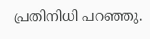പ്രതിനിധി പറഞ്ഞു.